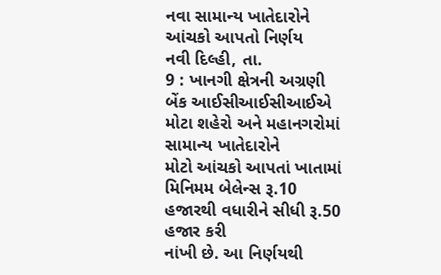નવા સામાન્ય ખાતેદારોને આંચકો આપતો નિર્ણય
નવી દિલ્હી, તા.
9 : ખાનગી ક્ષેત્રની અગ્રણી બેંક આઈસીઆઈસીઆઈએ મોટા શહેરો અને મહાનગરોમાં સામાન્ય ખાતેદારોને
મોટો આંચકો આપતાં ખાતામાં મિનિમમ બેલેન્સ રૂ.10 હજારથી વધારીને સીધી રૂ.50 હજાર કરી
નાંખી છે. આ નિર્ણયથી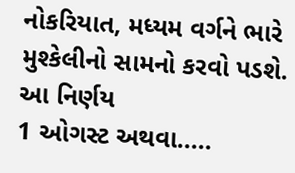નોકરિયાત, મધ્યમ વર્ગને ભારે મુશ્કેલીનો સામનો કરવો પડશે. આ નિર્ણય
1 ઓગસ્ટ અથવા.....